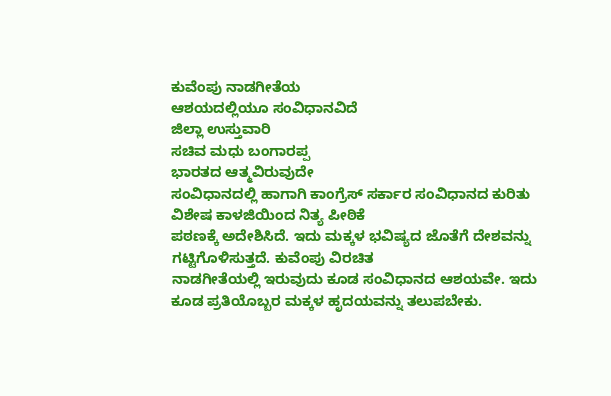ಕುವೆಂಪು ನಾಡಗೀತೆಯ
ಆಶಯದಲ್ಲಿಯೂ ಸಂವಿಧಾನವಿದೆ
ಜಿಲ್ಲಾ ಉಸ್ತುವಾರಿ
ಸಚಿವ ಮಧು ಬಂಗಾರಪ್ಪ
ಭಾರತದ ಆತ್ಮವಿರುವುದೇ
ಸಂವಿಧಾನದಲ್ಲಿ ಹಾಗಾಗಿ ಕಾಂಗ್ರೆಸ್ ಸರ್ಕಾರ ಸಂವಿಧಾನದ ಕುರಿತು ವಿಶೇಷ ಕಾಳಜಿಯಿಂದ ನಿತ್ಯ ಪೀಠಿಕೆ
ಪಠಣಕ್ಕೆ ಅದೇಶಿಸಿದೆ. ಇದು ಮಕ್ಕಳ ಭವಿಷ್ಯದ ಜೊತೆಗೆ ದೇಶವನ್ನು ಗಟ್ಟಿಗೊಳಿಸುತ್ತದೆ. ಕುವೆಂಪು ವಿರಚಿತ
ನಾಡಗೀತೆಯಲ್ಲಿ ಇರುವುದು ಕೂಡ ಸಂವಿಧಾನದ ಆಶಯವೇ. ಇದು ಕೂಡ ಪ್ರತಿಯೊಬ್ಬರ ಮಕ್ಕಳ ಹೃದಯವನ್ನು ತಲುಪಬೇಕು.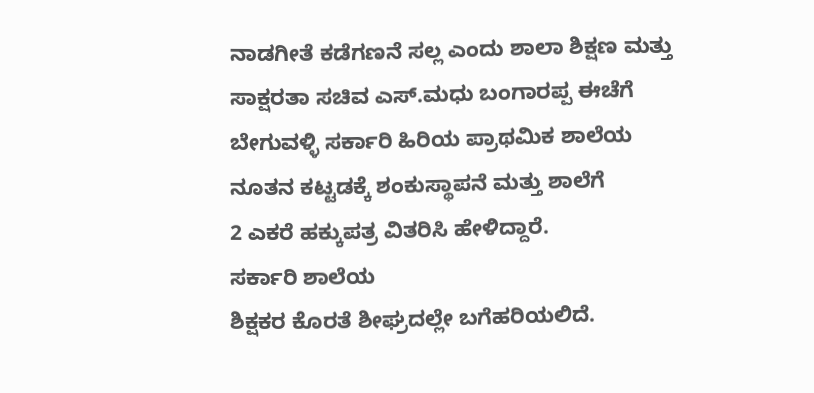ನಾಡಗೀತೆ ಕಡೆಗಣನೆ ಸಲ್ಲ ಎಂದು ಶಾಲಾ ಶಿಕ್ಷಣ ಮತ್ತು ಸಾಕ್ಷರತಾ ಸಚಿವ ಎಸ್.ಮಧು ಬಂಗಾರಪ್ಪ ಈಚೆಗೆ
ಬೇಗುವಳ್ಳಿ ಸರ್ಕಾರಿ ಹಿರಿಯ ಪ್ರಾಥಮಿಕ ಶಾಲೆಯ ನೂತನ ಕಟ್ಟಡಕ್ಕೆ ಶಂಕುಸ್ಥಾಪನೆ ಮತ್ತು ಶಾಲೆಗೆ
2 ಎಕರೆ ಹಕ್ಕುಪತ್ರ ವಿತರಿಸಿ ಹೇಳಿದ್ದಾರೆ.
ಸರ್ಕಾರಿ ಶಾಲೆಯ
ಶಿಕ್ಷಕರ ಕೊರತೆ ಶೀಘ್ರದಲ್ಲೇ ಬಗೆಹರಿಯಲಿದೆ.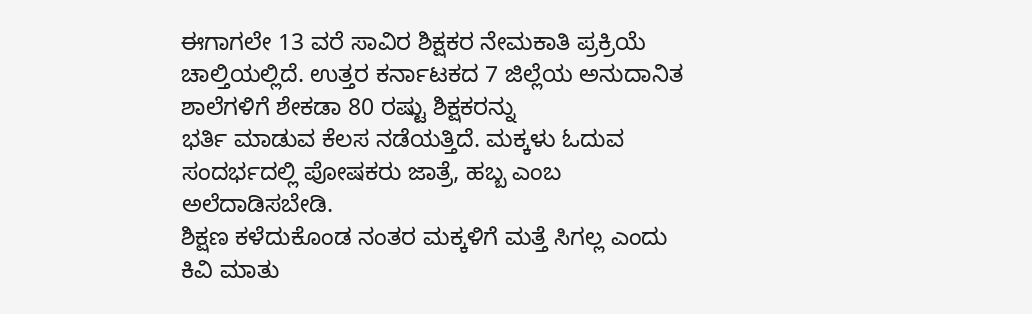ಈಗಾಗಲೇ 13 ವರೆ ಸಾವಿರ ಶಿಕ್ಷಕರ ನೇಮಕಾತಿ ಪ್ರಕ್ರಿಯೆ
ಚಾಲ್ತಿಯಲ್ಲಿದೆ. ಉತ್ತರ ಕರ್ನಾಟಕದ 7 ಜಿಲ್ಲೆಯ ಅನುದಾನಿತ ಶಾಲೆಗಳಿಗೆ ಶೇಕಡಾ 80 ರಷ್ಟು ಶಿಕ್ಷಕರನ್ನು
ಭರ್ತಿ ಮಾಡುವ ಕೆಲಸ ನಡೆಯತ್ತಿದೆ. ಮಕ್ಕಳು ಓದುವ ಸಂದರ್ಭದಲ್ಲಿ ಪೋಷಕರು ಜಾತ್ರೆ, ಹಬ್ಬ ಎಂಬ ಅಲೆದಾಡಿಸಬೇಡಿ.
ಶಿಕ್ಷಣ ಕಳೆದುಕೊಂಡ ನಂತರ ಮಕ್ಕಳಿಗೆ ಮತ್ತೆ ಸಿಗಲ್ಲ ಎಂದು ಕಿವಿ ಮಾತು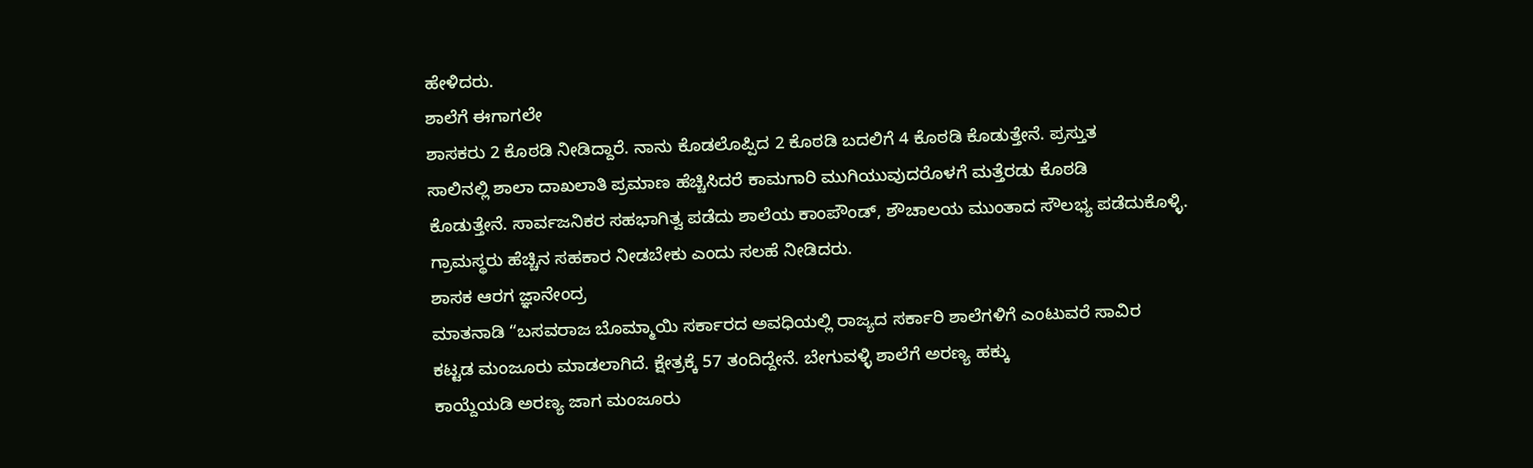ಹೇಳಿದರು.
ಶಾಲೆಗೆ ಈಗಾಗಲೇ
ಶಾಸಕರು 2 ಕೊಠಡಿ ನೀಡಿದ್ದಾರೆ. ನಾನು ಕೊಡಲೊಪ್ಪಿದ 2 ಕೊಠಡಿ ಬದಲಿಗೆ 4 ಕೊಠಡಿ ಕೊಡುತ್ತೇನೆ. ಪ್ರಸ್ತುತ
ಸಾಲಿನಲ್ಲಿ ಶಾಲಾ ದಾಖಲಾತಿ ಪ್ರಮಾಣ ಹೆಚ್ಚಿಸಿದರೆ ಕಾಮಗಾರಿ ಮುಗಿಯುವುದರೊಳಗೆ ಮತ್ತೆರಡು ಕೊಠಡಿ
ಕೊಡುತ್ತೇನೆ. ಸಾರ್ವಜನಿಕರ ಸಹಭಾಗಿತ್ವ ಪಡೆದು ಶಾಲೆಯ ಕಾಂಪೌಂಡ್, ಶೌಚಾಲಯ ಮುಂತಾದ ಸೌಲಭ್ಯ ಪಡೆದುಕೊಳ್ಳಿ.
ಗ್ರಾಮಸ್ಥರು ಹೆಚ್ಚಿನ ಸಹಕಾರ ನೀಡಬೇಕು ಎಂದು ಸಲಹೆ ನೀಡಿದರು.
ಶಾಸಕ ಆರಗ ಜ್ಞಾನೇಂದ್ರ
ಮಾತನಾಡಿ “ಬಸವರಾಜ ಬೊಮ್ಮಾಯಿ ಸರ್ಕಾರದ ಅವಧಿಯಲ್ಲಿ ರಾಜ್ಯದ ಸರ್ಕಾರಿ ಶಾಲೆಗಳಿಗೆ ಎಂಟುವರೆ ಸಾವಿರ
ಕಟ್ಟಡ ಮಂಜೂರು ಮಾಡಲಾಗಿದೆ. ಕ್ಷೇತ್ರಕ್ಕೆ 57 ತಂದಿದ್ದೇನೆ. ಬೇಗುವಳ್ಳಿ ಶಾಲೆಗೆ ಅರಣ್ಯ ಹಕ್ಕು
ಕಾಯ್ದೆಯಡಿ ಅರಣ್ಯ ಜಾಗ ಮಂಜೂರು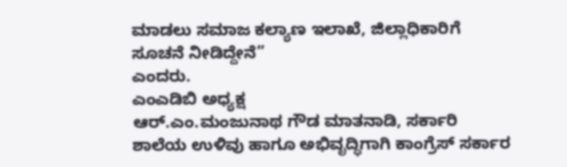ಮಾಡಲು ಸಮಾಜ ಕಲ್ಯಾಣ ಇಲಾಖೆ, ಜಿಲ್ಲಾಧಿಕಾರಿಗೆ ಸೂಚನೆ ನೀಡಿದ್ದೇನೆ”
ಎಂದರು.
ಎಂಎಡಿಬಿ ಅಧ್ಯಕ್ಷ
ಆರ್.ಎಂ.ಮಂಜುನಾಥ ಗೌಡ ಮಾತನಾಡಿ, ಸರ್ಕಾರಿ ಶಾಲೆಯ ಉಳಿವು ಹಾಗೂ ಅಭಿವೃದ್ಧಿಗಾಗಿ ಕಾಂಗ್ರೆಸ್ ಸರ್ಕಾರ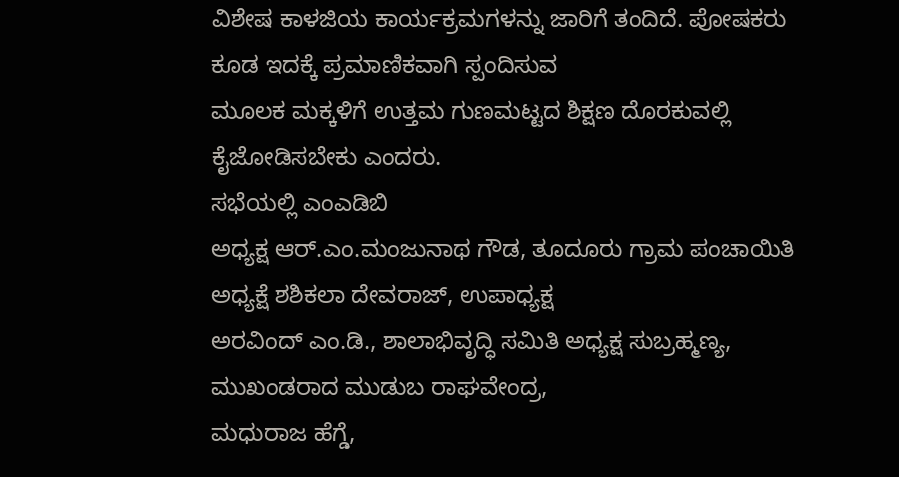ವಿಶೇಷ ಕಾಳಜಿಯ ಕಾರ್ಯಕ್ರಮಗಳನ್ನು ಜಾರಿಗೆ ತಂದಿದೆ. ಪೋಷಕರು ಕೂಡ ಇದಕ್ಕೆ ಪ್ರಮಾಣಿಕವಾಗಿ ಸ್ಪಂದಿಸುವ
ಮೂಲಕ ಮಕ್ಕಳಿಗೆ ಉತ್ತಮ ಗುಣಮಟ್ಟದ ಶಿಕ್ಷಣ ದೊರಕುವಲ್ಲಿ ಕೈಜೋಡಿಸಬೇಕು ಎಂದರು.
ಸಭೆಯಲ್ಲಿ ಎಂಎಡಿಬಿ
ಅಧ್ಯಕ್ಷ ಆರ್.ಎಂ.ಮಂಜುನಾಥ ಗೌಡ, ತೂದೂರು ಗ್ರಾಮ ಪಂಚಾಯಿತಿ ಅಧ್ಯಕ್ಷೆ ಶಶಿಕಲಾ ದೇವರಾಜ್, ಉಪಾಧ್ಯಕ್ಷ
ಅರವಿಂದ್ ಎಂ.ಡಿ., ಶಾಲಾಭಿವೃದ್ಧಿ ಸಮಿತಿ ಅಧ್ಯಕ್ಷ ಸುಬ್ರಹ್ಮಣ್ಯ, ಮುಖಂಡರಾದ ಮುಡುಬ ರಾಘವೇಂದ್ರ,
ಮಧುರಾಜ ಹೆಗ್ಡೆ,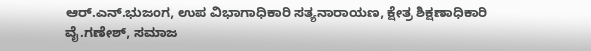ಆರ್.ಎನ್.ಭುಜಂಗ, ಉಪ ವಿಭಾಗಾಧಿಕಾರಿ ಸತ್ಯನಾರಾಯಣ, ಕ್ಷೇತ್ರ ಶಿಕ್ಷಣಾಧಿಕಾರಿ
ವೈ.ಗಣೇಶ್, ಸಮಾಜ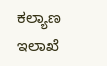ಕಲ್ಯಾಣ ಇಲಾಖೆ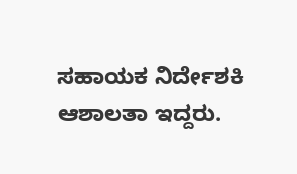ಸಹಾಯಕ ನಿರ್ದೇಶಕಿ ಆಶಾಲತಾ ಇದ್ದರು.